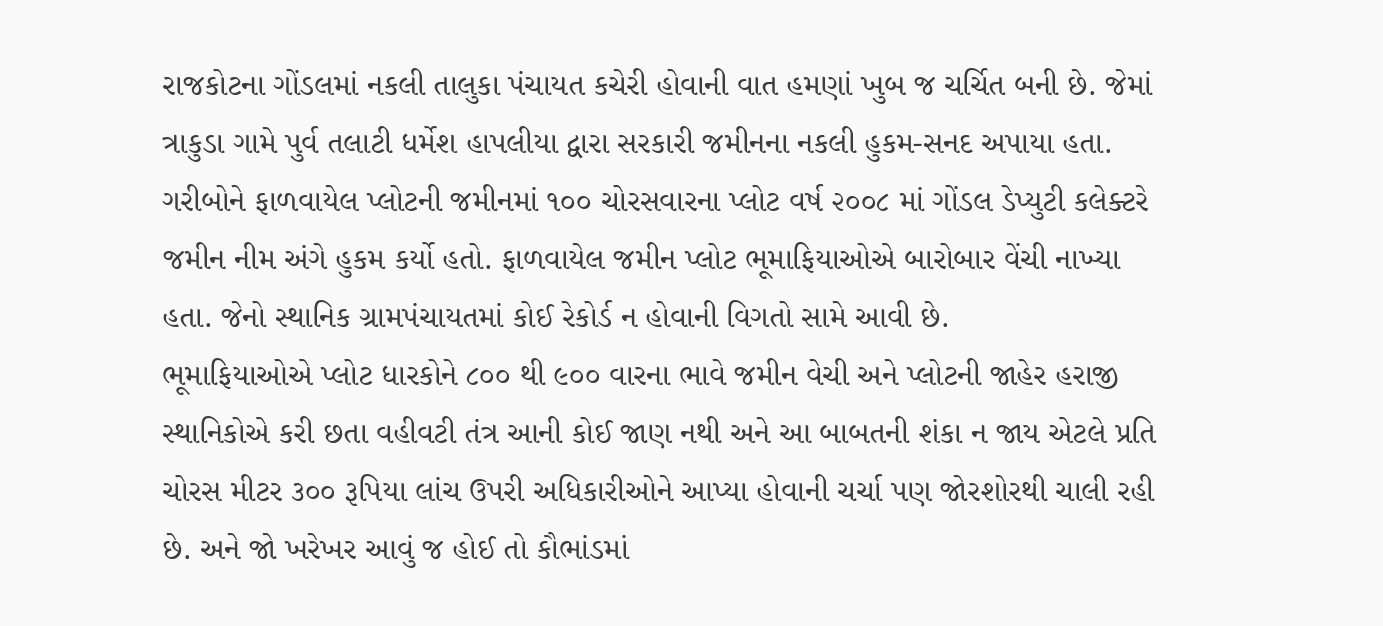રાજકોટના ગોંડલમાં નકલી તાલુકા પંચાયત કચેરી હોવાની વાત હમણાં ખુબ જ ચર્ચિત બની છે. જેમાં ત્રાકુડા ગામે પુર્વ તલાટી ધર્મેશ હાપલીયા દ્વારા સરકારી જમીનના નકલી હુકમ-સનદ અપાયા હતા. ગરીબોને ફાળવાયેલ પ્લોટની જમીનમાં ૧૦૦ ચોરસવારના પ્લોટ વર્ષ ૨૦૦૮ માં ગોંડલ ડેપ્યુટી કલેક્ટરે જમીન નીમ અંગે હુકમ કર્યો હતો. ફાળવાયેલ જમીન પ્લોટ ભૂમાફિયાઓએ બારોબાર વેંચી નાખ્યા હતા. જેનો સ્થાનિક ગ્રામપંચાયતમાં કોઈ રેકોર્ડ ન હોવાની વિગતો સામે આવી છે.
ભૂમાફિયાઓએ પ્લોટ ધારકોને ૮૦૦ થી ૯૦૦ વારના ભાવે જમીન વેચી અને પ્લોટની જાહેર હરાજી સ્થાનિકોએ કરી છતા વહીવટી તંત્ર આની કોઈ જાણ નથી અને આ બાબતની શંકા ન જાય એટલે પ્રતિ ચોરસ મીટર ૩૦૦ રૂપિયા લાંચ ઉપરી અધિકારીઓને આપ્યા હોવાની ચર્ચા પણ જોરશોરથી ચાલી રહી છે. અને જો ખરેખર આવું જ હોઈ તો કૌભાંડમાં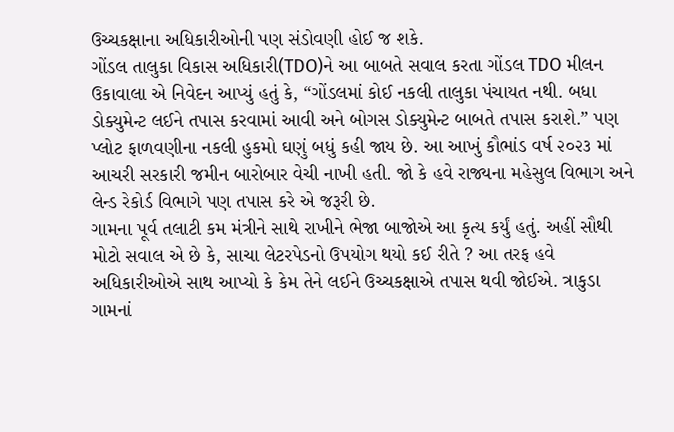ઉચ્ચકક્ષાના અધિકારીઓની પણ સંડોવણી હોઈ જ શકે.
ગોંડલ તાલુકા વિકાસ અધિકારી(TDO)ને આ બાબતે સવાલ કરતા ગોંડલ TDO મીલન ઉકાવાલા એ નિવેદન આપ્યું હતું કે, “ગોંડલમાં કોઈ નકલી તાલુકા પંચાયત નથી. બધા ડોક્યુમેન્ટ લઈને તપાસ કરવામાં આવી અને બોગસ ડોક્યુમેન્ટ બાબતે તપાસ કરાશે.” પણ પ્લોટ ફાળવણીના નકલી હુકમો ઘણું બધું કહી જાય છે. આ આખું કૌભાંડ વર્ષ ૨૦૨૩ માં આચરી સરકારી જમીન બારોબાર વેચી નાખી હતી. જો કે હવે રાજ્યના મહેસુલ વિભાગ અને લેન્ડ રેકોર્ડ વિભાગે પણ તપાસ કરે એ જરૂરી છે.
ગામના પૂર્વ તલાટી કમ મંત્રીને સાથે રાખીને ભેજા બાજોએ આ કૃત્ય કર્યું હતું. અહીં સૌથી મોટો સવાલ એ છે કે, સાચા લેટરપેડનો ઉપયોગ થયો કઈ રીતે ? આ તરફ હવે અધિકારીઓએ સાથ આપ્યો કે કેમ તેને લઈને ઉચ્ચકક્ષાએ તપાસ થવી જોઈએ. ત્રાકુડા ગામનાં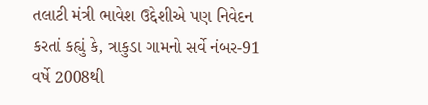તલાટી મંત્રી ભાવેશ ઉદ્દેશીએ પણ નિવેદન કરતાં કહ્યું કે, ત્રાકુડા ગામનો સર્વે નંબર-91 વર્ષે 2008થી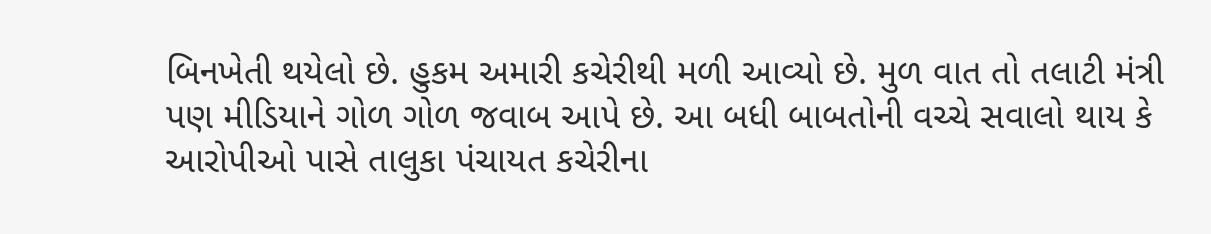બિનખેતી થયેલો છે. હુકમ અમારી કચેરીથી મળી આવ્યો છે. મુળ વાત તો તલાટી મંત્રી પણ મીડિયાને ગોળ ગોળ જવાબ આપે છે. આ બધી બાબતોની વચ્ચે સવાલો થાય કે આરોપીઓ પાસે તાલુકા પંચાયત કચેરીના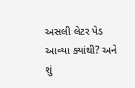અસલી લેટર પેડ આવ્યા ક્યાંથી? અને શું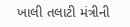ખાલી તલાટી મંત્રીની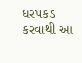ધરપકડ કરવાથી આ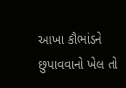આખા કૌભાંડને છુપાવવાનો ખેલ તો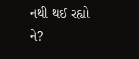નથી થઈ રહ્યો ને?